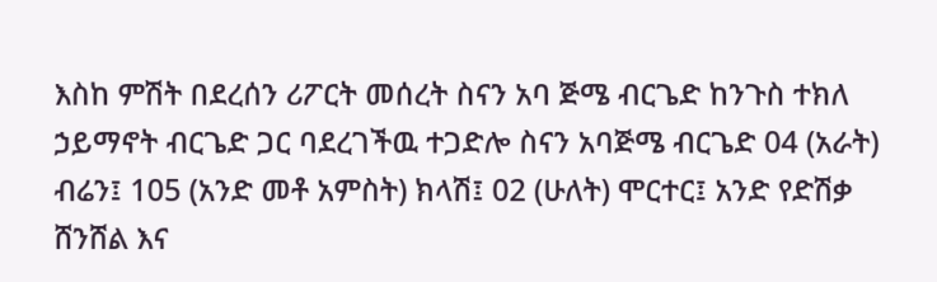እስከ ምሽት በደረሰን ሪፖርት መሰረት ስናን አባ ጅሜ ብርጌድ ከንጉስ ተክለ ኃይማኖት ብርጌድ ጋር ባደረገችዉ ተጋድሎ ስናን አባጅሜ ብርጌድ 04 (አራት) ብሬን፤ 105 (አንድ መቶ አምስት) ክላሽ፤ 02 (ሁለት) ሞርተር፤ አንድ የድሽቃ ሸንሸል እና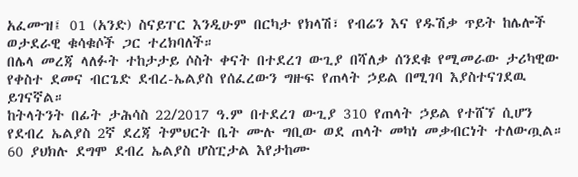አፈሙዝ፤ 01 (አንድ) ስናይፐር እንዲሁም በርካታ የክላሽ፣ የብሬን እና የዱሽቃ ጥይት ከሌሎች ወታደራዊ ቁሳቁሶች ጋር ተረክባለች።
በሌላ መረጃ ላለፉት ተከታታይ ሶስት ቀናት በተደረገ ውጊያ በሻለቃ ሰንደቁ የሚመራው ታሪካዊው የቀስተ ደመና ብርጌድ ደብረ-ኤልያስ የሰፈረውን ግዙፍ የጠላት ኃይል በሚገባ እያስተናገደዉ ይገናኛል።
ከትላትንት በፊት ታሕሳስ 22/2017 ዓ.ም በተደረገ ውጊያ 310 የጠላት ኃይል የተሸኘ ሲሆን የደብረ ኤልያስ 2ኛ ደረጃ ትምህርት ቤት ሙሉ ግቢው ወደ ጠላት መካነ መቃብርነት ተለውጧል። 60 ያህክሉ ደግሞ ደብረ ኤልያስ ሆስፒታል እየታከሙ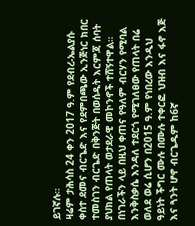ይገኛሉ።
ዛሬም ታሕሳስ 24 ቀን 2017 ዓ.ም የደብረ-ኤልያሱ ቀስተ ደመና ብርጌድ እና የደምበጫው ኢንጅነር ክበር ተመስገን ብርጌድ በቅንጅት በወሰዱት እርምጃ ሰባት ያህክል የጠላት ወታደራዊ መኮንኖች ተሸኝተዋል።
በነገራችን ላይ በዚህ ቀጠና የዓለም ብርሃን የሚባል እንቅስቃሴ እንዳለ ተደርጎ የሚገለፀው የጠላት በሬ ወለደ ወሬ ሲሆን በ2015 ዓ.ም የነበረው እንዲህ ዓይነት ችግር ሙሉ በሙሉ ተቀርፎ ህዝብ እና ፋኖ እጅ እና ጓንት ሆኖ ብርጌዱም ከ6ኛ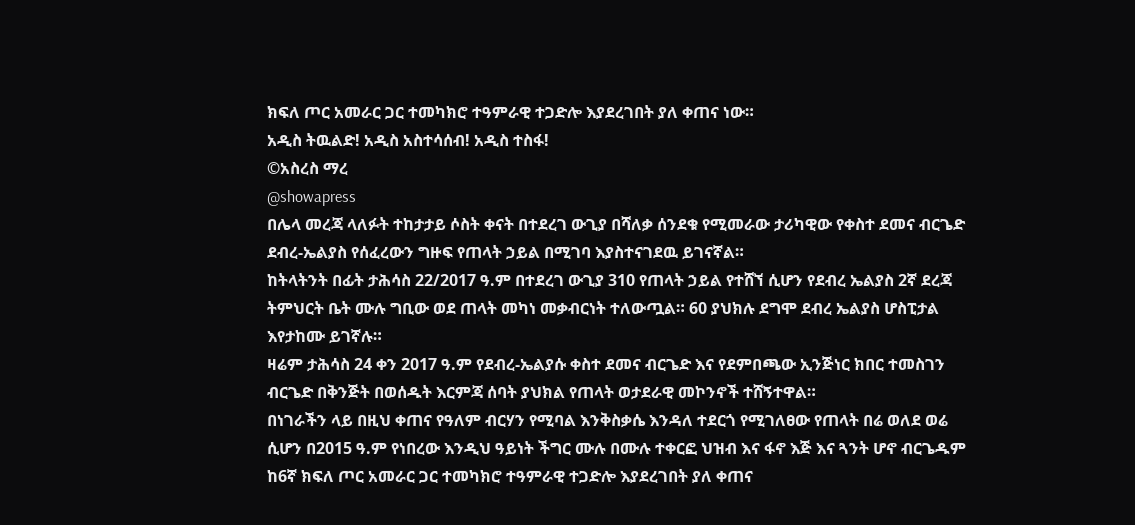ክፍለ ጦር አመራር ጋር ተመካክሮ ተዓምራዊ ተጋድሎ እያደረገበት ያለ ቀጠና ነው።
አዲስ ትዉልድ! አዲስ አስተሳሰብ! አዲስ ተስፋ!
©አስረስ ማረ
@showapress
በሌላ መረጃ ላለፉት ተከታታይ ሶስት ቀናት በተደረገ ውጊያ በሻለቃ ሰንደቁ የሚመራው ታሪካዊው የቀስተ ደመና ብርጌድ ደብረ-ኤልያስ የሰፈረውን ግዙፍ የጠላት ኃይል በሚገባ እያስተናገደዉ ይገናኛል።
ከትላትንት በፊት ታሕሳስ 22/2017 ዓ.ም በተደረገ ውጊያ 310 የጠላት ኃይል የተሸኘ ሲሆን የደብረ ኤልያስ 2ኛ ደረጃ ትምህርት ቤት ሙሉ ግቢው ወደ ጠላት መካነ መቃብርነት ተለውጧል። 60 ያህክሉ ደግሞ ደብረ ኤልያስ ሆስፒታል እየታከሙ ይገኛሉ።
ዛሬም ታሕሳስ 24 ቀን 2017 ዓ.ም የደብረ-ኤልያሱ ቀስተ ደመና ብርጌድ እና የደምበጫው ኢንጅነር ክበር ተመስገን ብርጌድ በቅንጅት በወሰዱት እርምጃ ሰባት ያህክል የጠላት ወታደራዊ መኮንኖች ተሸኝተዋል።
በነገራችን ላይ በዚህ ቀጠና የዓለም ብርሃን የሚባል እንቅስቃሴ እንዳለ ተደርጎ የሚገለፀው የጠላት በሬ ወለደ ወሬ ሲሆን በ2015 ዓ.ም የነበረው እንዲህ ዓይነት ችግር ሙሉ በሙሉ ተቀርፎ ህዝብ እና ፋኖ እጅ እና ጓንት ሆኖ ብርጌዱም ከ6ኛ ክፍለ ጦር አመራር ጋር ተመካክሮ ተዓምራዊ ተጋድሎ እያደረገበት ያለ ቀጠና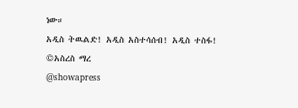ነው።
አዲስ ትዉልድ! አዲስ አስተሳሰብ! አዲስ ተስፋ!
©አስረስ ማረ
@showapress